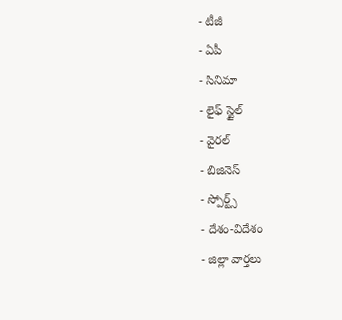- టీజీ
- ఏపీ
- సినిమా
- లైఫ్ స్టైల్
- వైరల్
- బిజినెస్
- స్పోర్ట్స్
- దేశం-విదేశం
- జిల్లా వార్తలు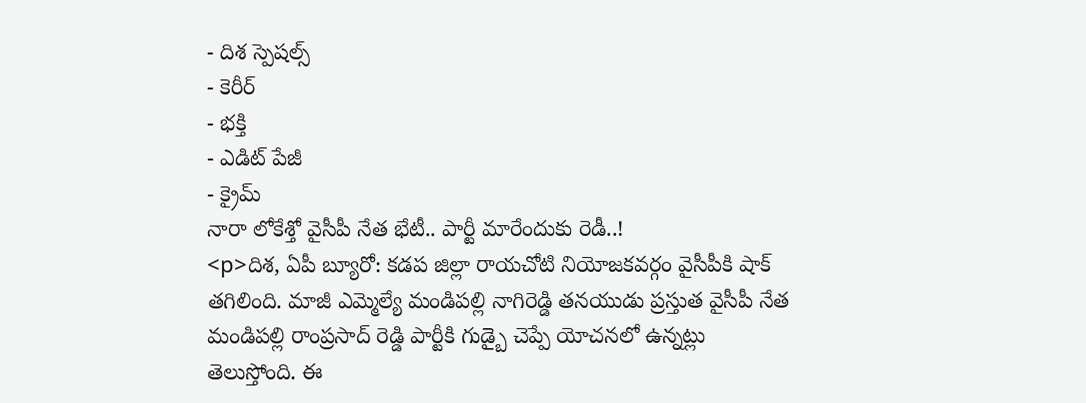- దిశ స్పెషల్స్
- కెరీర్
- భక్తి
- ఎడిట్ పేజీ
- క్రైమ్
నారా లోకేశ్తో వైసీపీ నేత భేటీ.. పార్టీ మారేందుకు రెడీ..!
<p>దిశ, ఏపీ బ్యూరో: కడప జిల్లా రాయచోటి నియోజకవర్గం వైసీపీకి షాక్ తగిలింది. మాజీ ఎమ్మెల్యే మండిపల్లి నాగిరెడ్డి తనయుడు ప్రస్తుత వైసీపీ నేత మండిపల్లి రాంప్రసాద్ రెడ్డి పార్టీకి గుడ్బై చెప్పే యోచనలో ఉన్నట్లు తెలుస్తోంది. ఈ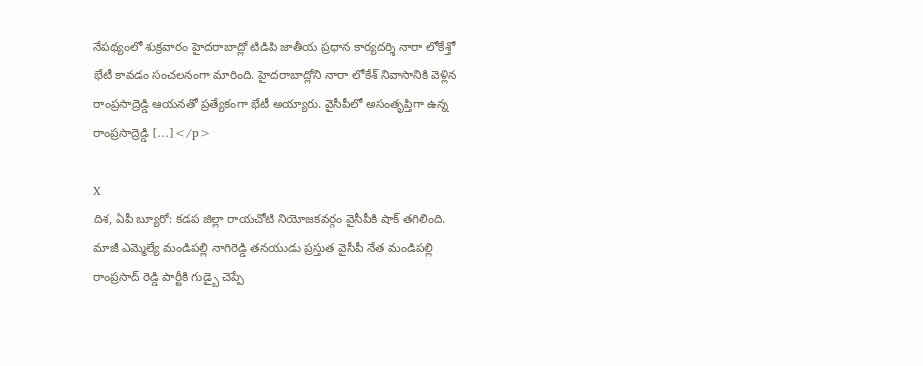నేపథ్యంలో శుక్రవారం హైదరాబాద్లో టిడిపి జాతీయ ప్రధాన కార్యదర్శి నారా లోకేశ్తో భేటీ కావడం సంచలనంగా మారింది. హైదరాబాద్లోని నారా లోకేశ్ నివాసానికి వెళ్లిన రాంప్రసాద్రెడ్డి ఆయనతో ప్రత్యేకంగా భేటీ అయ్యారు. వైసీపీలో అసంతృప్తిగా ఉన్న రాంప్రసాద్రెడ్డి […]</p>

X
దిశ, ఏపీ బ్యూరో: కడప జిల్లా రాయచోటి నియోజకవర్గం వైసీపీకి షాక్ తగిలింది. మాజీ ఎమ్మెల్యే మండిపల్లి నాగిరెడ్డి తనయుడు ప్రస్తుత వైసీపీ నేత మండిపల్లి రాంప్రసాద్ రెడ్డి పార్టీకి గుడ్బై చెప్పే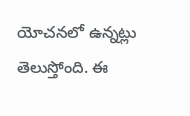యోచనలో ఉన్నట్లు తెలుస్తోంది. ఈ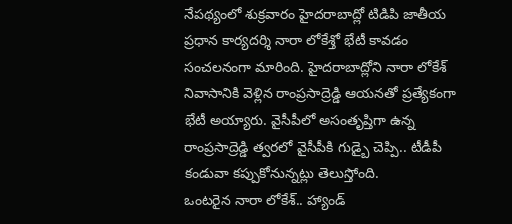నేపథ్యంలో శుక్రవారం హైదరాబాద్లో టిడిపి జాతీయ ప్రధాన కార్యదర్శి నారా లోకేశ్తో భేటీ కావడం సంచలనంగా మారింది. హైదరాబాద్లోని నారా లోకేశ్ నివాసానికి వెళ్లిన రాంప్రసాద్రెడ్డి ఆయనతో ప్రత్యేకంగా భేటీ అయ్యారు. వైసీపీలో అసంతృప్తిగా ఉన్న రాంప్రసాద్రెడ్డి త్వరలో వైసీపీకి గుడ్బై చెప్పి.. టీడీపీ కండువా కప్పుకోనున్నట్లు తెలుస్తోంది.
ఒంటరైన నారా లోకేశ్.. హ్యాండ్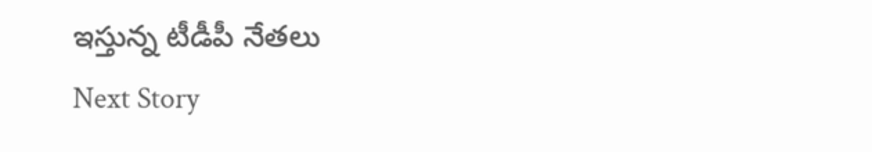ఇస్తున్న టీడీపీ నేతలు
Next Story